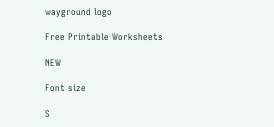wayground logo

Free Printable Worksheets

NEW

Font size

S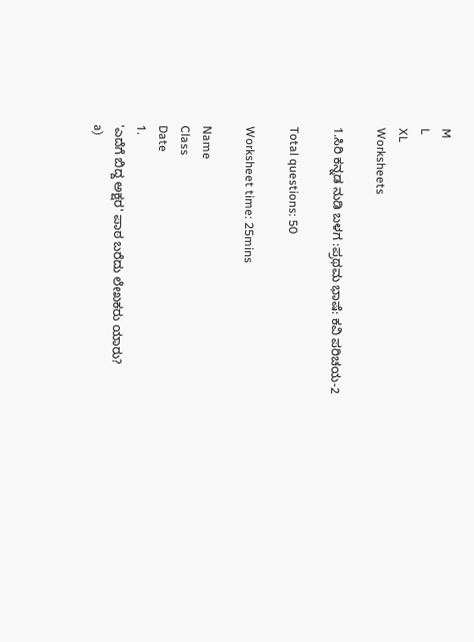M
L
XL
Worksheets

1.ಸಿರಿ ಕನ್ನಡ ನುಡಿ ಬಳಗ :ಪ್ರಥಮ ಭಾಷೆ: ಕವಿ ಪರಿಚಯ-2

Total questions: 50

Worksheet time: 25mins

Name
Class
Date
1.
'ಎದೆಗೆ ಬಿದ್ದ ಅಕ್ಷರ' ಪಾಠ ಬರೆದು ಲೇಖಕರು ಯಾರು?
a)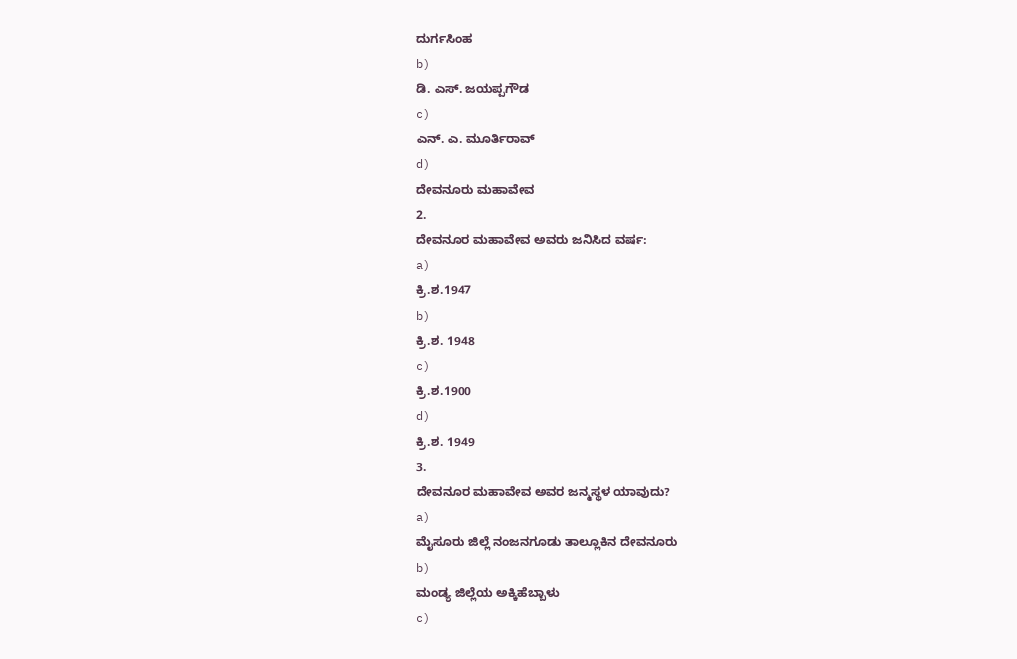ದುರ್ಗಸಿಂಹ
b)
ಡಿ. ಎಸ್. ಜಯಪ್ಪಗೌಡ
c)
ಎನ್. ಎ. ಮೂರ್ತಿರಾವ್
d)
ದೇವನೂರು ಮಹಾವೇವ
2.
ದೇವನೂರ ಮಹಾವೇವ ಅವರು ಜನಿಸಿದ ವರ್ಷ:
a)
ಕ್ರಿ.ಶ.1947
b)
ಕ್ರಿ.ಶ. 1948
c)
ಕ್ರಿ.ಶ.1900
d)
ಕ್ರಿ.ಶ. 1949
3.
ದೇವನೂರ ಮಹಾವೇವ ಅವರ ಜನ್ಮಸ್ಥಳ ಯಾವುದು?
a)
ಮೈಸೂರು ಜಿಲ್ಲೆ ನಂಜನಗೂಡು ತಾಲ್ಲೂಕಿನ ದೇವನೂರು
b)
ಮಂಡ್ಯ ಜಿಲ್ಲೆಯ ಅಕ್ಕಿಹೆಬ್ಬಾಳು
c)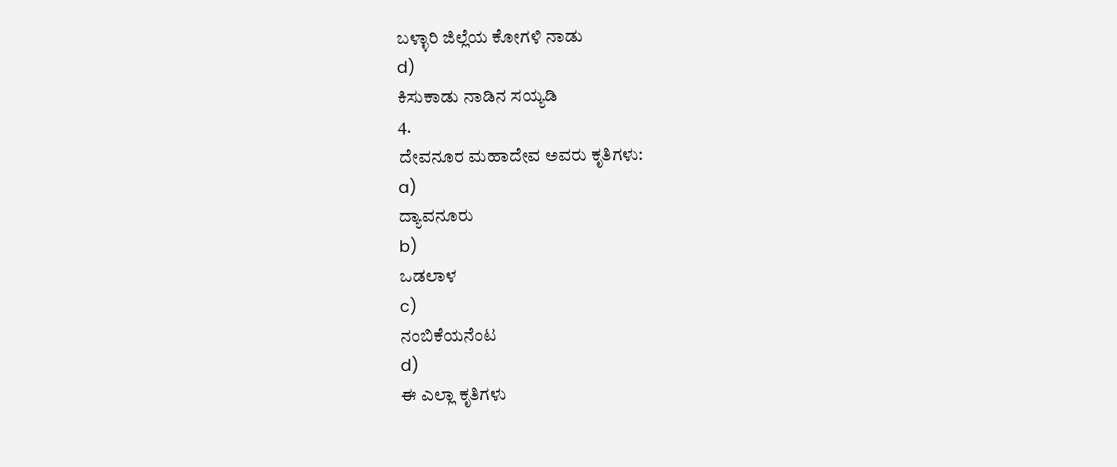ಬಳ್ಳಾರಿ ಜಿಲ್ಲೆಯ ಕೋಗಳಿ ನಾಡು
d)
ಕಿಸುಕಾಡು ನಾಡಿನ ಸಯ್ಯಡಿ
4.
ದೇವನೂರ ಮಹಾದೇವ ಅವರು ಕೃತಿಗಳು:
a)
ದ್ಯಾವನೂರು
b)
ಒಡಲಾಳ
c)
ನಂಬಿಕೆಯನೆಂಟ
d)
ಈ ಎಲ್ಲಾ ಕೃತಿಗಳು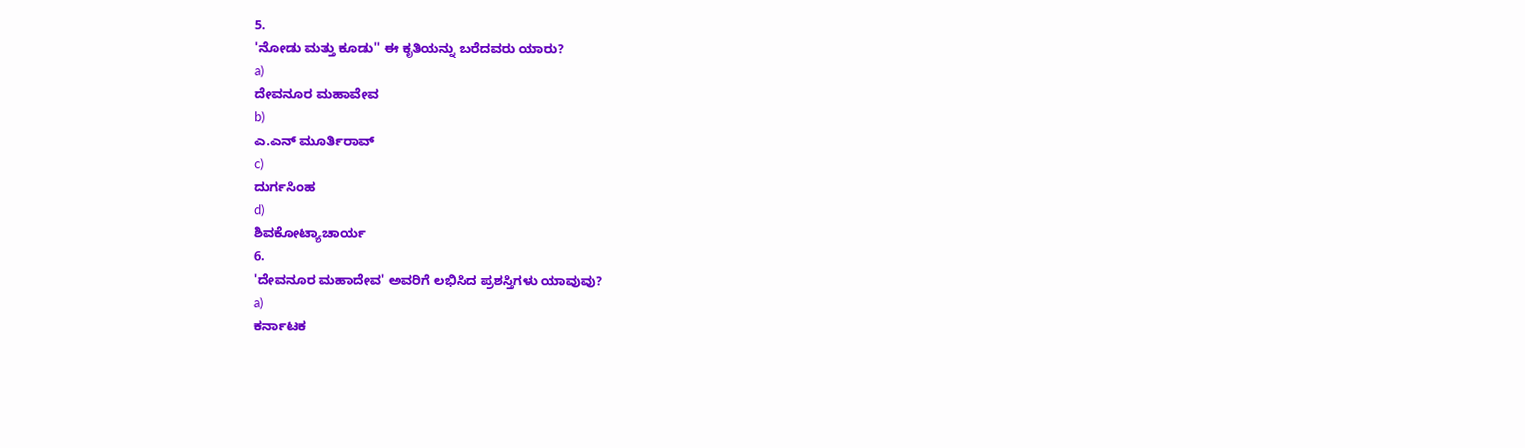5.
'ನೋಡು ಮತ್ತು ಕೂಡು'' ಈ ಕೃತಿಯನ್ನು ಬರೆದವರು ಯಾರು?
a)
ದೇವನೂರ ಮಹಾವೇವ
b)
ಎ.ಎನ್ ಮೂರ್ತಿರಾವ್
c)
ದುರ್ಗಸಿಂಹ
d)
ಶಿವಕೋಟ್ಯಾಚಾರ್ಯ
6.
'ದೇವನೂರ ಮಹಾದೇವ' ಅವರಿಗೆ ಲಭಿಸಿದ ಪ್ರಶಸ್ತಿಗಳು ಯಾವುವು?
a)
ಕರ್ನಾಟಕ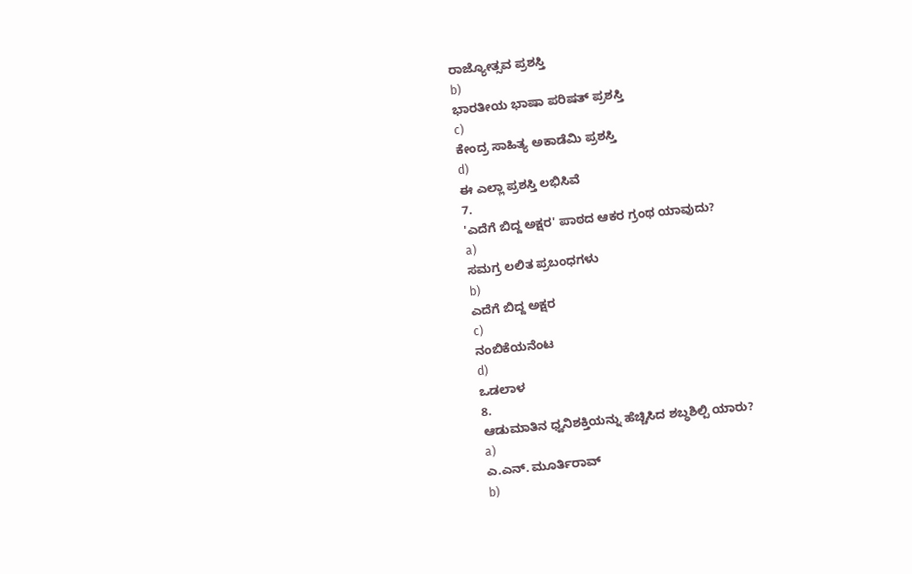ರಾಜ್ಯೋತ್ಸವ ಪ್ರಶಸ್ತಿ
b)
ಭಾರತೀಯ ಭಾಷಾ ಪರಿಷತ್ ಪ್ರಶಸ್ತಿ
c)
ಕೇಂದ್ರ ಸಾಹಿತ್ಯ ಅಕಾಡೆಮಿ ಪ್ರಶಸ್ತಿ
d)
ಈ ಎಲ್ಲಾ ಪ್ರಶಸ್ತಿ ಲಭಿಸಿವೆ
7.
'ಎದೆಗೆ ಬಿದ್ದ ಅಕ್ಷರ' ಪಾಠದ ಆಕರ ಗ್ರಂಥ ಯಾವುದು?
a)
ಸಮಗ್ರ ಲಲಿತ ಪ್ರಬಂಧಗಳು
b)
ಎದೆಗೆ ಬಿದ್ದ ಅಕ್ಷರ
c)
ನಂಬಿಕೆಯನೆಂಟ
d)
ಒಡಲಾಳ
8.
ಆಡುಮಾತಿನ ಧ್ವನಿಶಕ್ತಿಯನ್ನು ಹೆಚ್ಚಿಸಿದ ಶಬ್ಧಶಿಲ್ಪಿ ಯಾರು?
a)
ಎ.ಎನ್. ಮೂರ್ತಿರಾವ್
b)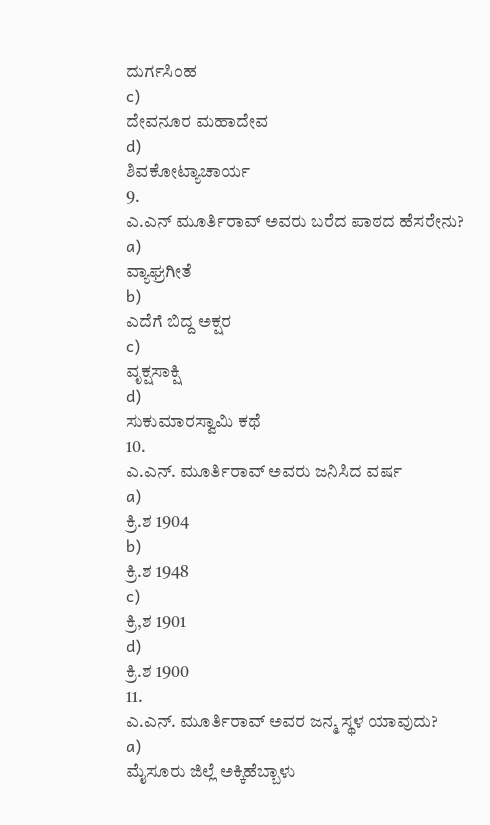ದುರ್ಗಸಿಂಹ
c)
ದೇವನೂರ ಮಹಾದೇವ
d)
ಶಿವಕೋಟ್ಯಾಚಾರ್ಯ
9.
ಎ.ಎನ್ ಮೂರ್ತಿರಾವ್ ಅವರು ಬರೆದ ಪಾಠದ ಹೆಸರೇನು?
a)
ವ್ಯಾಘ್ರಗೀತೆ
b)
ಎದೆಗೆ ಬಿದ್ದ ಅಕ್ಷರ
c)
ವೃಕ್ಷಸಾಕ್ಷಿ
d)
ಸುಕುಮಾರಸ್ವಾಮಿ ಕಥೆ
10.
ಎ.ಎನ್. ಮೂರ್ತಿರಾವ್ ಅವರು ಜನಿಸಿದ ವರ್ಷ
a)
ಕ್ರಿ.ಶ 1904
b)
ಕ್ರಿ.ಶ 1948
c)
ಕ್ರಿ,ಶ 1901
d)
ಕ್ರಿ.ಶ 1900
11.
ಎ.ಎನ್. ಮೂರ್ತಿರಾವ್ ಅವರ ಜನ್ಮ ಸ್ಥಳ ಯಾವುದು?
a)
ಮೈಸೂರು ಜಿಲ್ಲೆ ಅಕ್ಕಿಹೆಬ್ಬಾಳು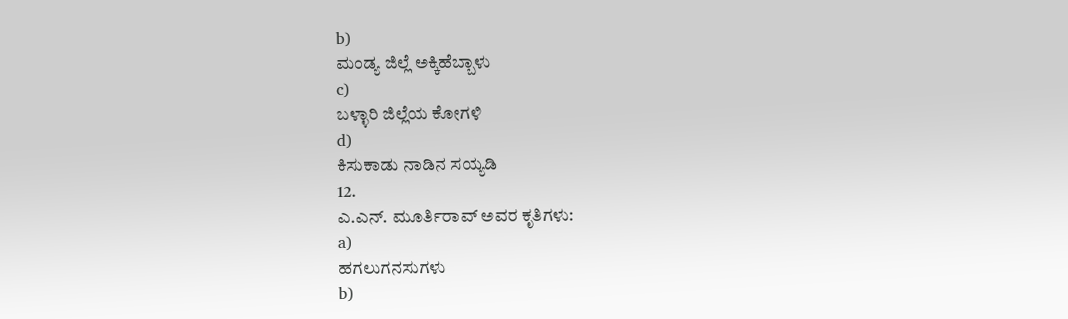b)
ಮಂಡ್ಯ ಜಿಲ್ಲೆ ಅಕ್ಕಿಹೆಬ್ಬಾಳು
c)
ಬಳ್ಳಾರಿ ಜಿಲ್ಲೆಯ ಕೋಗಳಿ
d)
ಕಿಸುಕಾಡು ನಾಡಿನ ಸಯ್ಯಡಿ
12.
ಎ.ಎನ್. ಮೂರ್ತಿರಾವ್ ಅವರ ಕೃತಿಗಳು:
a)
ಹಗಲುಗನಸುಗಳು
b)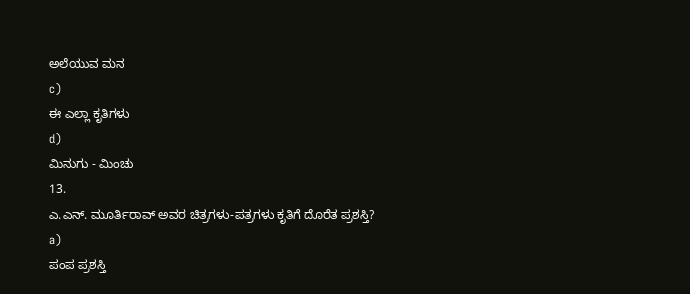ಅಲೆಯುವ ಮನ
c)
ಈ ಎಲ್ಲಾ ಕೃತಿಗಳು
d)
ಮಿನುಗು - ಮಿಂಚು
13.
ಎ.ಎನ್. ಮೂರ್ತಿರಾವ್ ಅವರ ಚಿತ್ರಗಳು-ಪತ್ರಗಳು ಕೃತಿಗೆ ದೊರೆತ ಪ್ರಶಸ್ತಿ?
a)
ಪಂಪ ಪ್ರಶಸ್ತಿ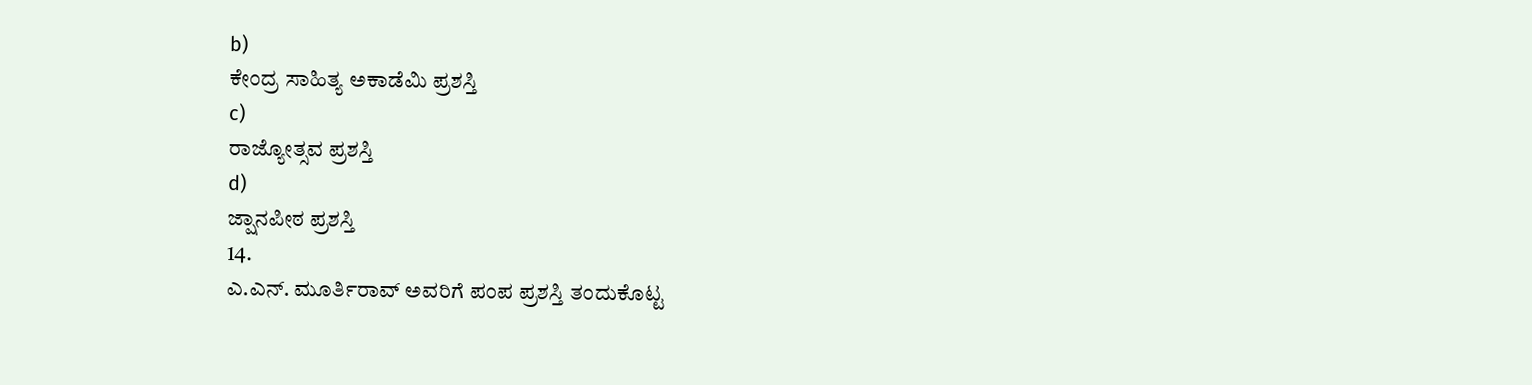b)
ಕೇಂದ್ರ ಸಾಹಿತ್ಯ ಅಕಾಡೆಮಿ ಪ್ರಶಸ್ತಿ
c)
ರಾಜ್ಯೋತ್ಸವ ಪ್ರಶಸ್ತಿ
d)
ಜ್ಷಾನಪೀಠ ಪ್ರಶಸ್ತಿ
14.
ಎ.ಎನ್. ಮೂರ್ತಿರಾವ್ ಅವರಿಗೆ ಪಂಪ ಪ್ರಶಸ್ತಿ ತಂದುಕೊಟ್ಟ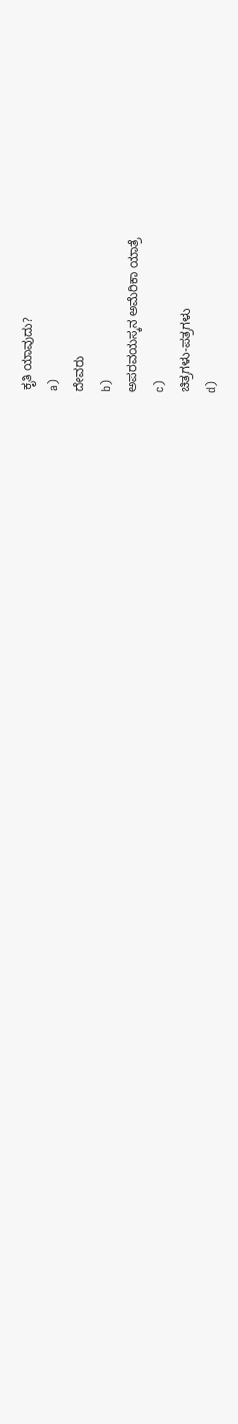ಕೃತಿ ಯಾವುದು?
a)
ದೇವರು
b)
ಅಪರವಯಸ್ಕನ ಅಮೆರಿಕಾ ಯಾತ್ರೆ
c)
ಚಿತ್ರಗಳು-ಪತ್ರಗಳು
d)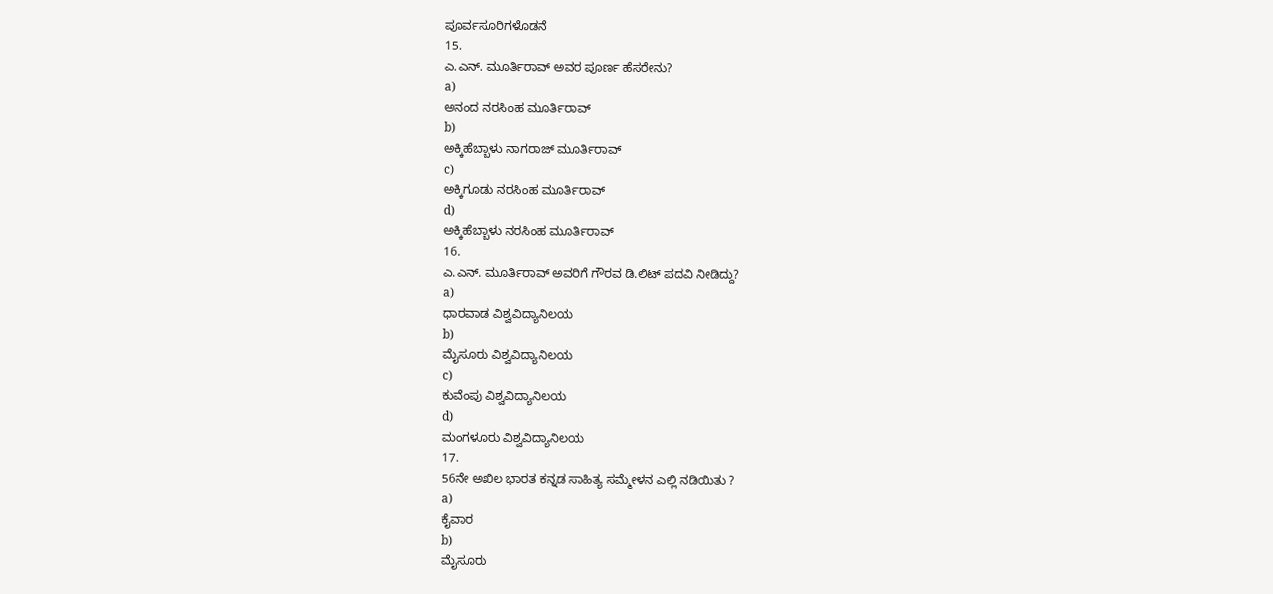ಪೂರ್ವಸೂರಿಗಳೊಡನೆ
15.
ಎ.ಎನ್. ಮೂರ್ತಿರಾವ್ ಅವರ ಪೂರ್ಣ ಹೆಸರೇನು?
a)
ಅನಂದ ನರಸಿಂಹ ಮೂರ್ತಿರಾವ್
b)
ಅಕ್ಕಿಹೆಬ್ಬಾಳು ನಾಗರಾಜ್ ಮೂರ್ತಿರಾವ್
c)
ಅಕ್ಕಿಗೂಡು ನರಸಿಂಹ ಮೂರ್ತಿರಾವ್
d)
ಅಕ್ಕಿಹೆಬ್ಬಾಳು ನರಸಿಂಹ ಮೂರ್ತಿರಾವ್
16.
ಎ.ಎನ್. ಮೂರ್ತಿರಾವ್ ಅವರಿಗೆ ಗೌರವ ಡಿ.ಲಿಟ್ ಪದವಿ ನೀಡಿದ್ದು?
a)
ಧಾರವಾಡ ವಿಶ್ವವಿದ್ಯಾನಿಲಯ
b)
ಮೈಸೂರು ವಿಶ್ವವಿದ್ಯಾನಿಲಯ
c)
ಕುವೆಂಪು ವಿಶ್ವವಿದ್ಯಾನಿಲಯ
d)
ಮಂಗಳೂರು ವಿಶ್ವವಿದ್ಯಾನಿಲಯ
17.
56ನೇ ಅಖಿಲ ಭಾರತ ಕನ್ನಡ ಸಾಹಿತ್ಯ ಸಮ್ಮೇಳನ ಎಲ್ಲಿ ನಡಿಯಿತು ?
a)
ಕೈವಾರ
b)
ಮೈಸೂರು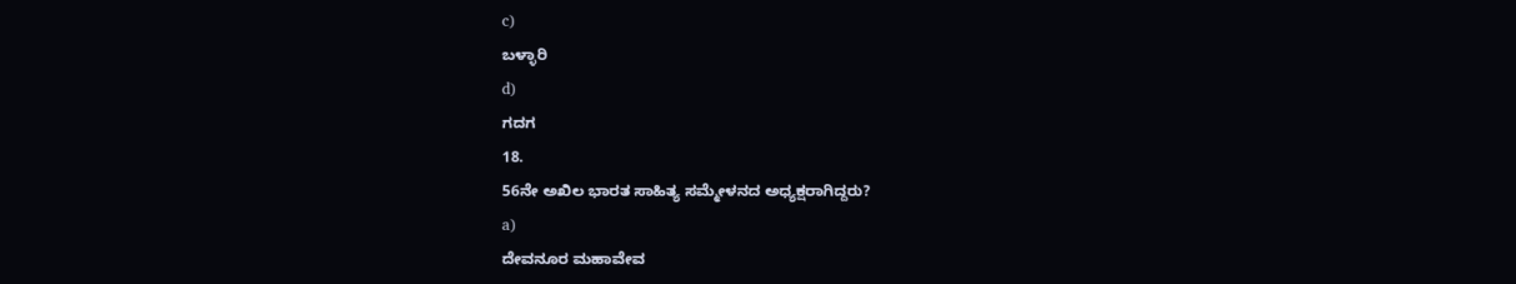c)
ಬಳ್ಳಾರಿ
d)
ಗದಗ
18.
56ನೇ ಅಖಿಲ ಭಾರತ ಸಾಹಿತ್ಯ ಸಮ್ಮೇಳನದ ಅಧ್ಯಕ್ಷರಾಗಿದ್ದರು?
a)
ದೇವನೂರ ಮಹಾವೇವ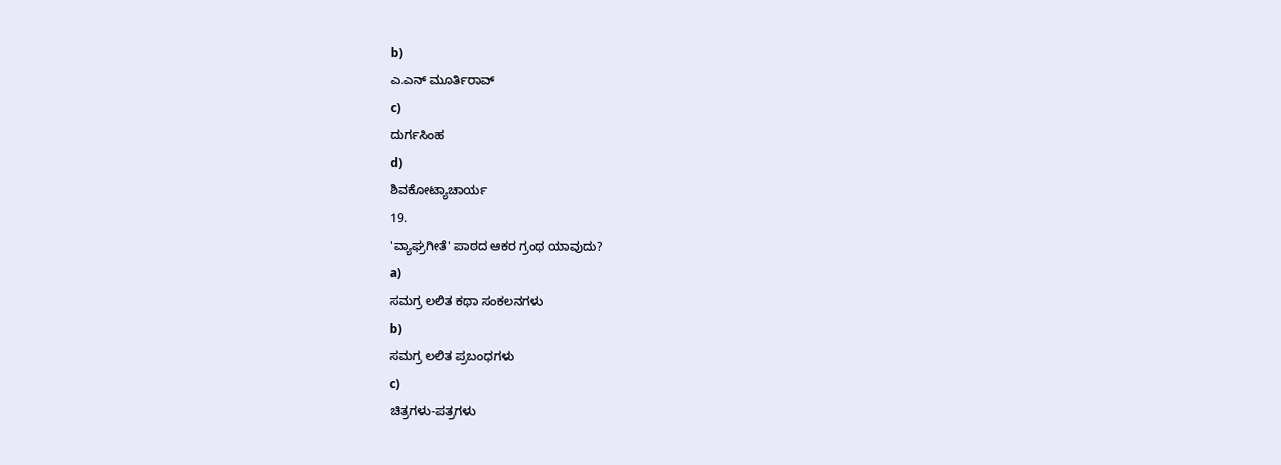b)
ಎ.ಎನ್ ಮೂರ್ತಿರಾವ್
c)
ದುರ್ಗಸಿಂಹ
d)
ಶಿವಕೋಟ್ಯಾಚಾರ್ಯ
19.
'ವ್ಯಾಘ್ರಗೀತೆ' ಪಾಠದ ಆಕರ ಗ್ರಂಥ ಯಾವುದು?
a)
ಸಮಗ್ರ ಲಲಿತ ಕಥಾ ಸಂಕಲನಗಳು
b)
ಸಮಗ್ರ ಲಲಿತ ಪ್ರಬಂಧಗಳು
c)
ಚಿತ್ರಗಳು-ಪತ್ರಗಳು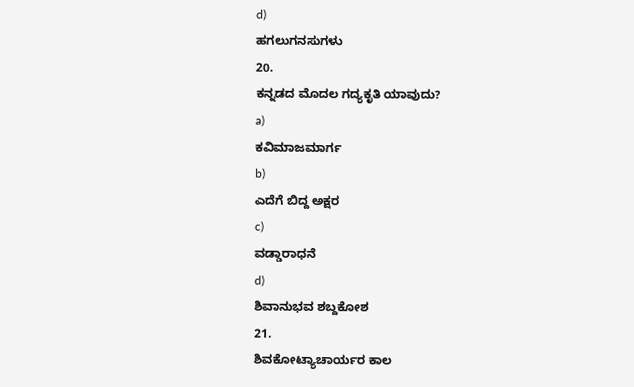d)
ಹಗಲುಗನಸುಗಳು
20.
ಕನ್ನಡದ ಮೊದಲ ಗದ್ಯಕೃತಿ ಯಾವುದು?
a)
ಕವಿಮಾಜಮಾರ್ಗ
b)
ಎದೆಗೆ ಬಿದ್ದ ಅಕ್ಷರ
c)
ವಡ್ಡಾರಾಧನೆ
d)
ಶಿವಾನುಭವ ಶಬ್ದಕೋಶ
21.
ಶಿವಕೋಟ್ಯಾಚಾರ್ಯರ ಕಾಲ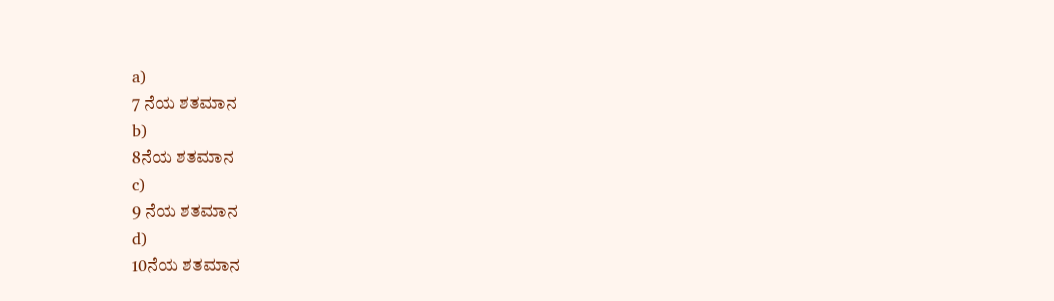a)
7 ನೆಯ ಶತಮಾನ
b)
8ನೆಯ ಶತಮಾನ
c)
9 ನೆಯ ಶತಮಾನ
d)
10ನೆಯ ಶತಮಾನ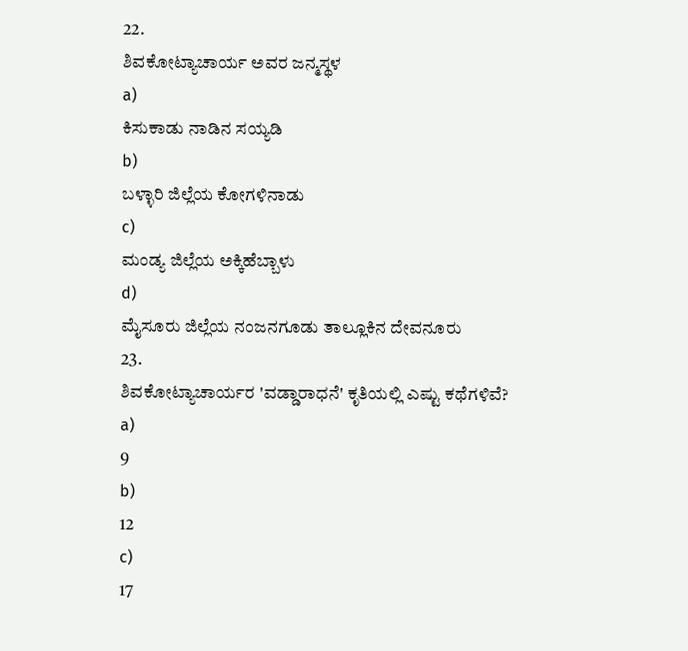22.
ಶಿವಕೋಟ್ಯಾಚಾರ್ಯ ಅವರ ಜನ್ಮಸ್ಥಳ
a)
ಕಿಸುಕಾಡು ನಾಡಿನ ಸಯ್ಯಡಿ
b)
ಬಳ್ಳಾರಿ ಜಿಲ್ಲೆಯ ಕೋಗಳಿನಾಡು
c)
ಮಂಡ್ಯ ಜಿಲ್ಲೆಯ ಅಕ್ಕಿಹೆಬ್ಬಾಳು
d)
ಮೈಸೂರು ಜಿಲ್ಲೆಯ ನಂಜನಗೂಡು ತಾಲ್ಲೂಕಿನ ದೇವನೂರು
23.
ಶಿವಕೋಟ್ಯಾಚಾರ್ಯರ 'ವಡ್ಡಾರಾಧನೆ' ಕೃತಿಯಲ್ಲಿ ಎಷ್ಟು ಕಥೆಗಳಿವೆ?
a)
9
b)
12
c)
17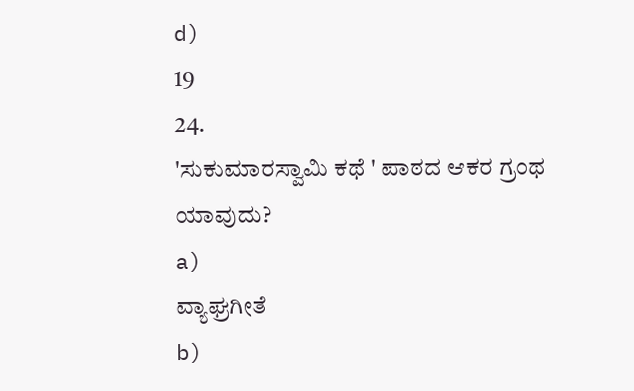d)
19
24.
'ಸುಕುಮಾರಸ್ವಾಮಿ ಕಥೆ ' ಪಾಠದ ಆಕರ ಗ್ರಂಥ ಯಾವುದು?
a)
ವ್ಯಾಘ್ರಗೀತೆ
b)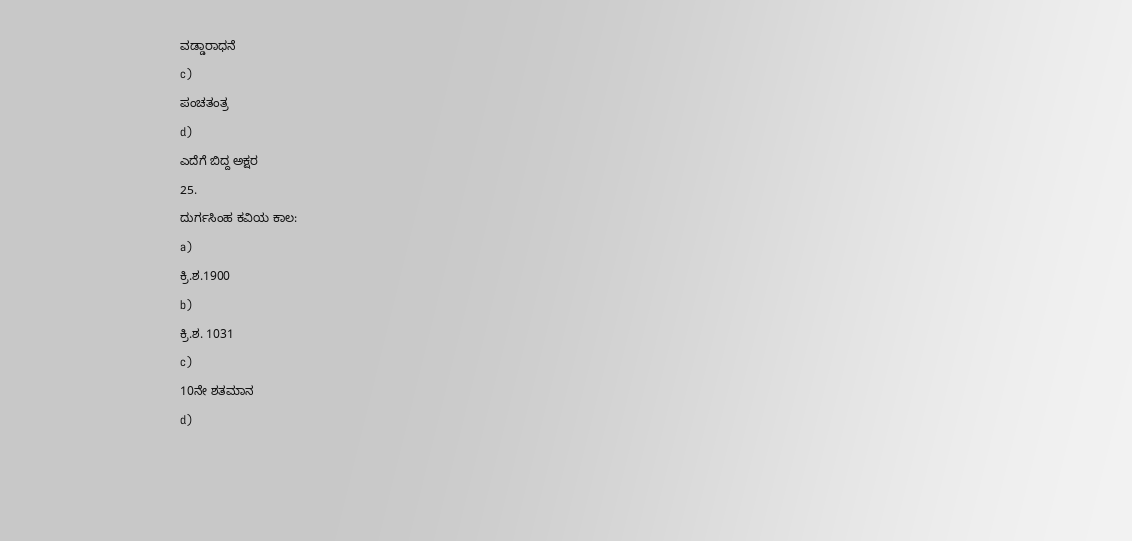ವಡ್ಡಾರಾಧನೆ
c)
ಪಂಚತಂತ್ರ
d)
ಎದೆಗೆ ಬಿದ್ದ ಅಕ್ಷರ
25.
ದುರ್ಗಸಿಂಹ ಕವಿಯ ಕಾಲ:
a)
ಕ್ರಿ.ಶ.1900
b)
ಕ್ರಿ.ಶ. 1031
c)
10ನೇ ಶತಮಾನ
d)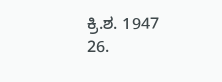ಕ್ರಿ.ಶ. 1947
26.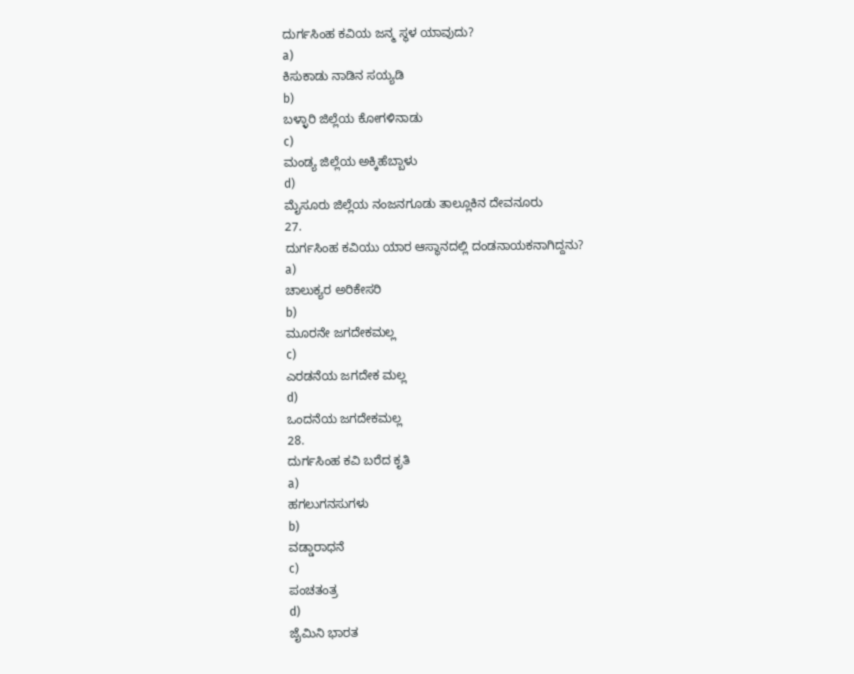ದುರ್ಗಸಿಂಹ ಕವಿಯ ಜನ್ಮ ಸ್ಥಳ ಯಾವುದು?
a)
ಕಿಸುಕಾಡು ನಾಡಿನ ಸಯ್ಯಡಿ
b)
ಬಳ್ಳಾರಿ ಜಿಲ್ಲೆಯ ಕೋಗಳಿನಾಡು
c)
ಮಂಡ್ಯ ಜಿಲ್ಲೆಯ ಅಕ್ಕಿಹೆಬ್ಬಾಳು
d)
ಮೈಸೂರು ಜಿಲ್ಲೆಯ ನಂಜನಗೂಡು ತಾಲ್ಲೂಕಿನ ದೇವನೂರು
27.
ದುರ್ಗಸಿಂಹ ಕವಿಯು ಯಾರ ಆಸ್ಥಾನದಲ್ಲಿ ದಂಡನಾಯಕನಾಗಿದ್ದನು?
a)
ಚಾಲುಕ್ಯರ ಅರಿಕೇಸರಿ
b)
ಮೂರನೇ ಜಗದೇಕಮಲ್ಲ
c)
ಎರಡನೆಯ ಜಗದೇಕ ಮಲ್ಲ
d)
ಒಂದನೆಯ ಜಗದೇಕಮಲ್ಲ
28.
ದುರ್ಗಸಿಂಹ ಕವಿ ಬರೆದ ಕೃತಿ
a)
ಹಗಲುಗನಸುಗಳು
b)
ವಡ್ಡಾರಾಧನೆ
c)
ಪಂಚತಂತ್ರ
d)
ಜೈಮಿನಿ ಭಾರತ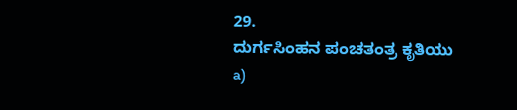29.
ದುರ್ಗಸಿಂಹನ ಪಂಚತಂತ್ರ ಕೃತಿಯು
a)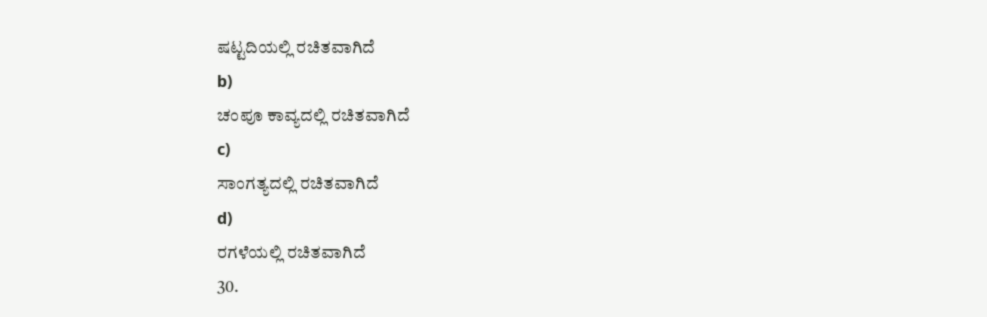ಷಟ್ಟದಿಯಲ್ಲಿ ರಚಿತವಾಗಿದೆ
b)
ಚಂಪೂ ಕಾವ್ಯದಲ್ಲಿ ರಚಿತವಾಗಿದೆ
c)
ಸಾಂಗತ್ಯದಲ್ಲಿ ರಚಿತವಾಗಿದೆ
d)
ರಗಳೆಯಲ್ಲಿ ರಚಿತವಾಗಿದೆ
30.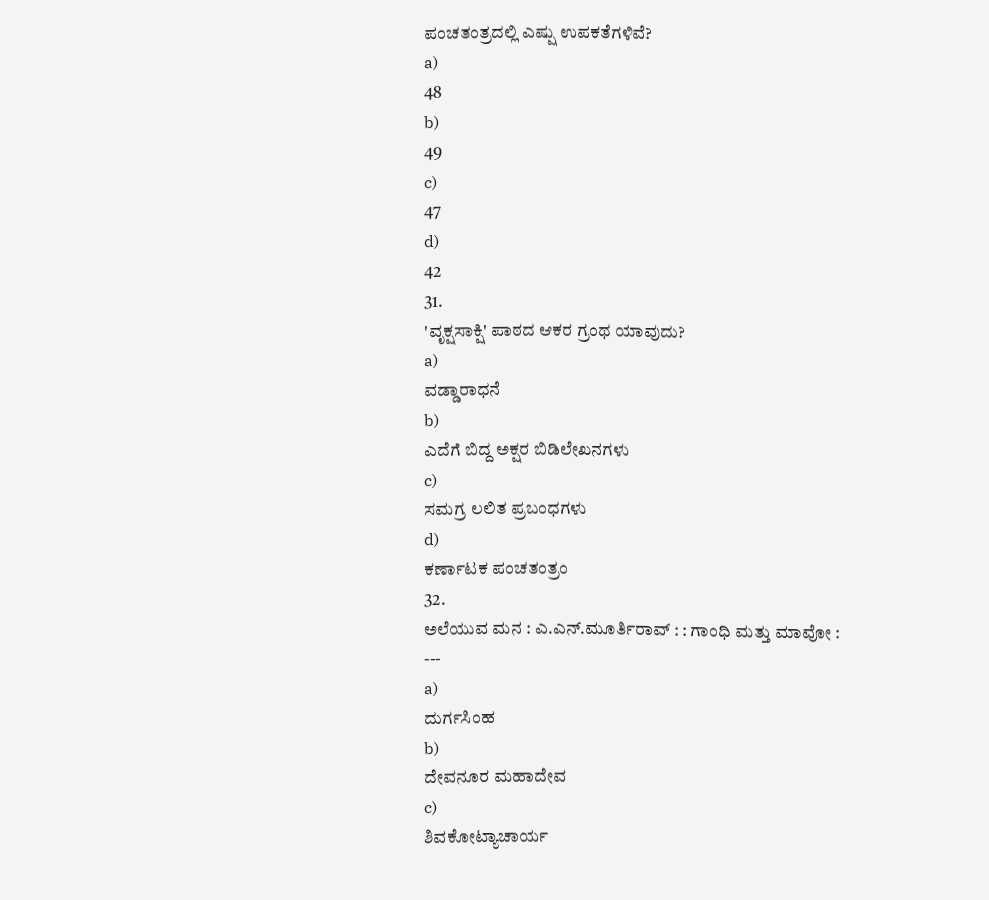ಪಂಚತಂತ್ರದಲ್ಲಿ ಎಷ್ಷು ಉಪಕತೆಗಳಿವೆ?
a)
48
b)
49
c)
47
d)
42
31.
'ವೃಕ್ಷಸಾಕ್ಷಿ' ಪಾಠದ ಆಕರ ಗ್ರಂಥ ಯಾವುದು?
a)
ವಡ್ಡಾರಾಧನೆ
b)
ಎದೆಗೆ ಬಿದ್ದ ಅಕ್ಷರ ಬಿಡಿಲೇಖನಗಳು
c)
ಸಮಗ್ರ ಲಲಿತ ಪ್ರಬಂಧಗಳು
d)
ಕರ್ಣಾಟಕ ಪಂಚತಂತ್ರಂ
32.
ಅಲೆಯುವ ಮನ : ಎ.ಎನ್.ಮೂರ್ತಿರಾವ್ : : ಗಾಂಧಿ ಮತ್ತು ಮಾವೋ : ---
a)
ದುರ್ಗಸಿಂಹ
b)
ದೇವನೂರ ಮಹಾದೇವ
c)
ಶಿವಕೋಟ್ಯಾಚಾರ್ಯ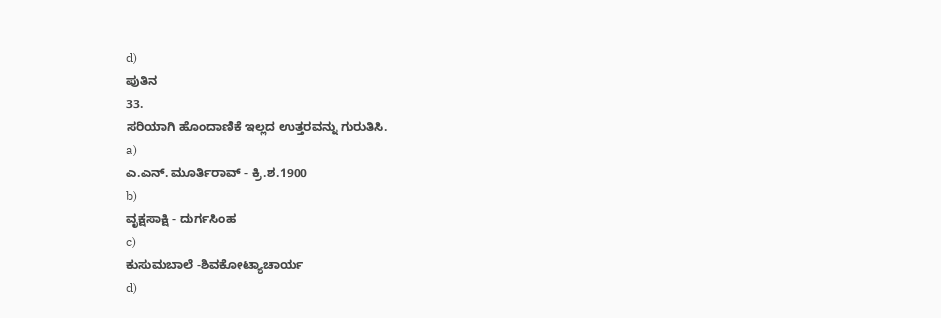d)
ಪುತಿನ
33.
ಸರಿಯಾಗಿ ಹೊಂದಾಣಿಕೆ ಇಲ್ಲದ ಉತ್ತರವನ್ನು ಗುರುತಿಸಿ.
a)
ಎ.ಎನ್. ಮೂರ್ತಿರಾವ್ - ಕ್ರಿ.ಶ.1900
b)
ವೃಕ್ಷಸಾಕ್ಷಿ - ದುರ್ಗಸಿಂಹ
c)
ಕುಸುಮಬಾಲೆ -ಶಿವಕೋಟ್ಯಾಚಾರ್ಯ
d)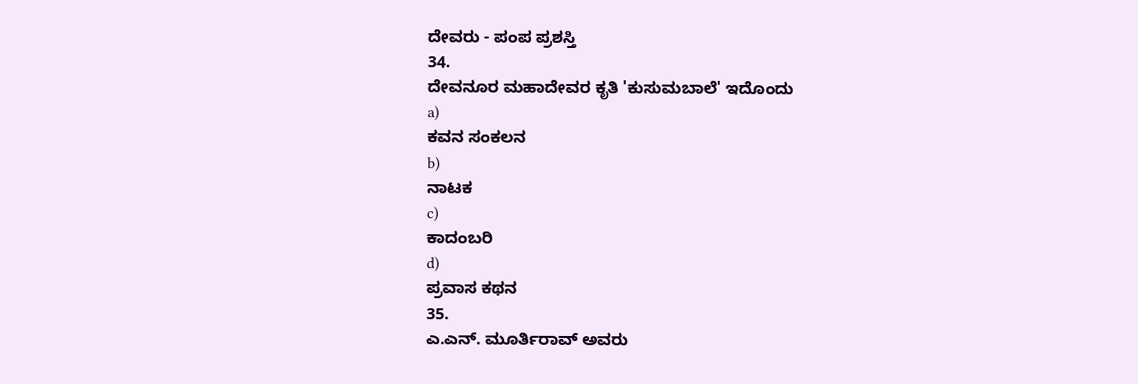ದೇವರು - ಪಂಪ ಪ್ರಶಸ್ತಿ
34.
ದೇವನೂರ ಮಹಾದೇವರ ಕೃತಿ 'ಕುಸುಮಬಾಲೆ' ಇದೊಂದು
a)
ಕವನ ಸಂಕಲನ
b)
ನಾಟಕ
c)
ಕಾದಂಬರಿ
d)
ಪ್ರವಾಸ ಕಥನ
35.
ಎ.ಎನ್. ಮೂರ್ತಿರಾವ್ ಅವರು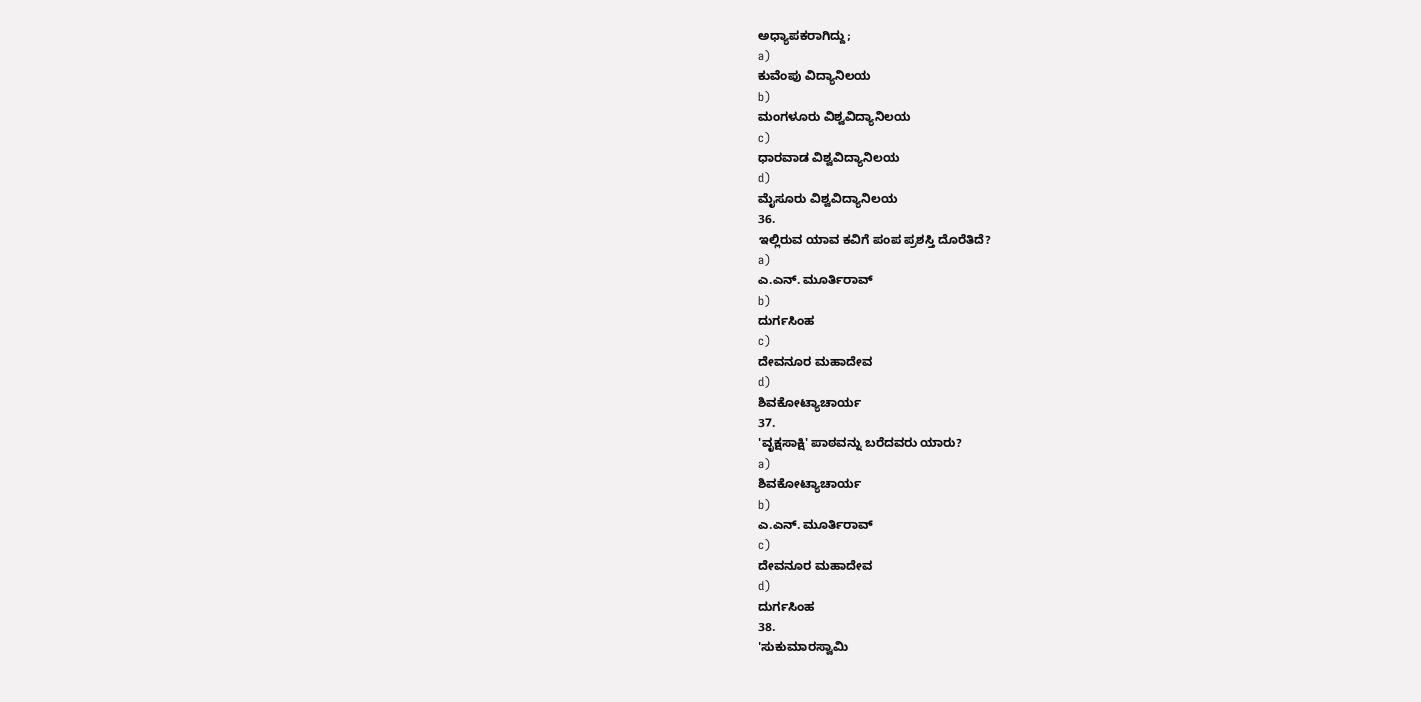ಅಧ್ಯಾಪಕರಾಗಿದ್ದು;
a)
ಕುವೆಂಪು ವಿದ್ಯಾನಿಲಯ
b)
ಮಂಗಳೂರು ವಿಶ್ವವಿದ್ಯಾನಿಲಯ
c)
ಧಾರವಾಡ ವಿಶ್ವವಿದ್ಯಾನಿಲಯ
d)
ಮೈಸೂರು ವಿಶ್ವವಿದ್ಯಾನಿಲಯ
36.
ಇಲ್ಲಿರುವ ಯಾವ ಕವಿಗೆ ಪಂಪ ಪ್ರಶಸ್ತಿ ದೊರೆತಿದೆ?
a)
ಎ.ಎನ್. ಮೂರ್ತಿರಾವ್
b)
ದುರ್ಗಸಿಂಹ
c)
ದೇವನೂರ ಮಹಾದೇವ
d)
ಶಿವಕೋಟ್ಯಾಚಾರ್ಯ
37.
'ವೃಕ್ಷಸಾಕ್ಷಿ' ಪಾಠವನ್ನು ಬರೆದವರು ಯಾರು?
a)
ಶಿವಕೋಟ್ಯಾಚಾರ್ಯ
b)
ಎ.ಎನ್. ಮೂರ್ತಿರಾವ್
c)
ದೇವನೂರ ಮಹಾದೇವ
d)
ದುರ್ಗಸಿಂಹ
38.
'ಸುಕುಮಾರಸ್ವಾಮಿ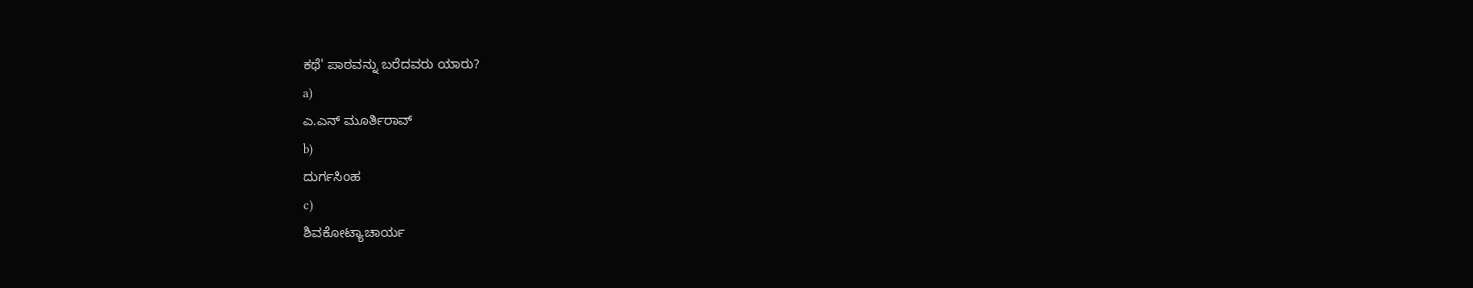ಕಥೆ' ಪಾಠವನ್ನು ಬರೆದವರು ಯಾರು?
a)
ಎ.ಎನ್ ಮೂರ್ತಿರಾವ್
b)
ದುರ್ಗಸಿಂಹ
c)
ಶಿವಕೋಟ್ಯಾಚಾರ್ಯ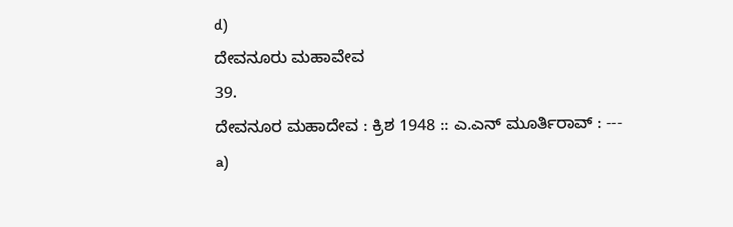d)
ದೇವನೂರು ಮಹಾವೇವ
39.
ದೇವನೂರ ಮಹಾದೇವ : ಕ್ರಿಶ 1948 :: ಎ.ಎನ್ ಮೂರ್ತಿರಾವ್ : ---
a)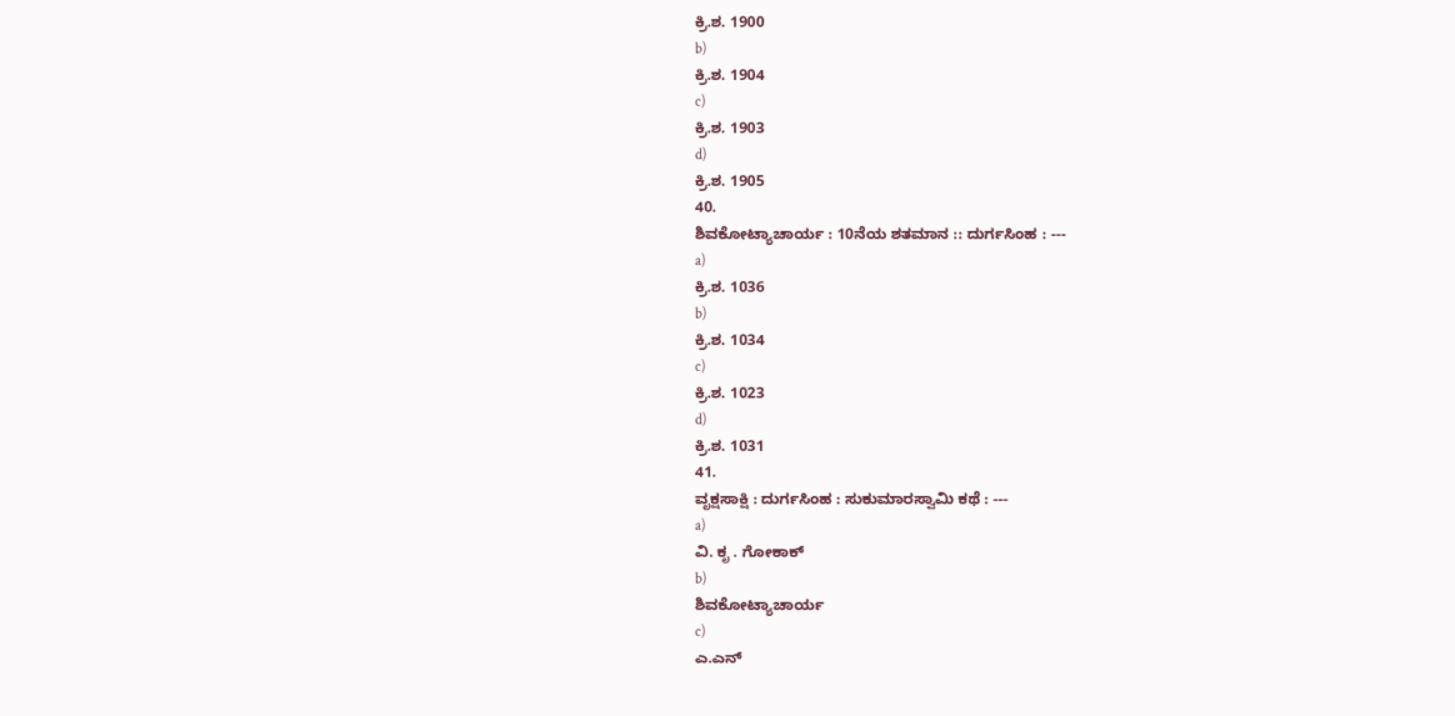ಕ್ರಿ.ಶ. 1900
b)
ಕ್ರಿ.ಶ. 1904
c)
ಕ್ರಿ.ಶ. 1903
d)
ಕ್ರಿ.ಶ. 1905
40.
ಶಿವಕೋಟ್ಯಾಚಾರ್ಯ : 10ನೆಯ ಶತಮಾನ :: ದುರ್ಗಸಿಂಹ : ---
a)
ಕ್ರಿ.ಶ. 1036
b)
ಕ್ರಿ.ಶ. 1034
c)
ಕ್ರಿ.ಶ. 1023
d)
ಕ್ರಿ.ಶ. 1031
41.
ವೃಕ್ಷಸಾಕ್ಷಿ : ದುರ್ಗಸಿಂಹ : ಸುಕುಮಾರಸ್ವಾಮಿ ಕಥೆ : ---
a)
ವಿ. ಕೃ . ಗೋಕಾಕ್
b)
ಶಿವಕೋಟ್ಯಾಚಾರ್ಯ
c)
ಎ.ಎನ್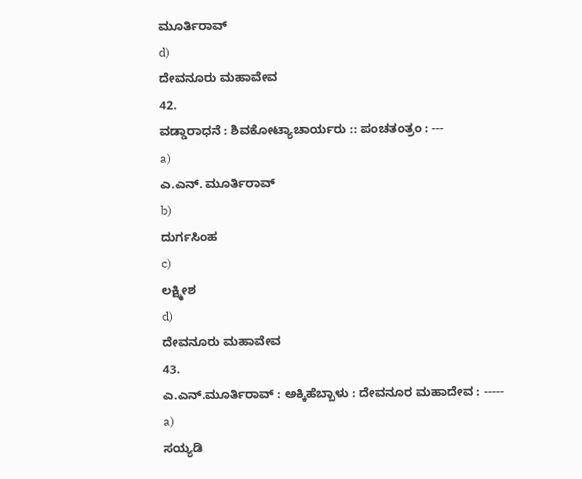ಮೂರ್ತಿರಾವ್
d)
ದೇವನೂರು ಮಹಾವೇವ
42.
ವಡ್ಡಾರಾಧನೆ : ಶಿವಕೋಟ್ಯಾಚಾರ್ಯರು :: ಪಂಚತಂತ್ರಂ : ---
a)
ಎ.ಎನ್. ಮೂರ್ತಿರಾವ್
b)
ದುರ್ಗಸಿಂಹ
c)
ಲಕ್ಷ್ಮೀಶ
d)
ದೇವನೂರು ಮಹಾವೇವ
43.
ಎ.ಎನ್.ಮೂರ್ತಿರಾವ್ : ಅಕ್ಕಿಹೆಬ್ಬಾಳು : ದೇವನೂರ ಮಹಾದೇವ : -----
a)
ಸಯ್ಯಡಿ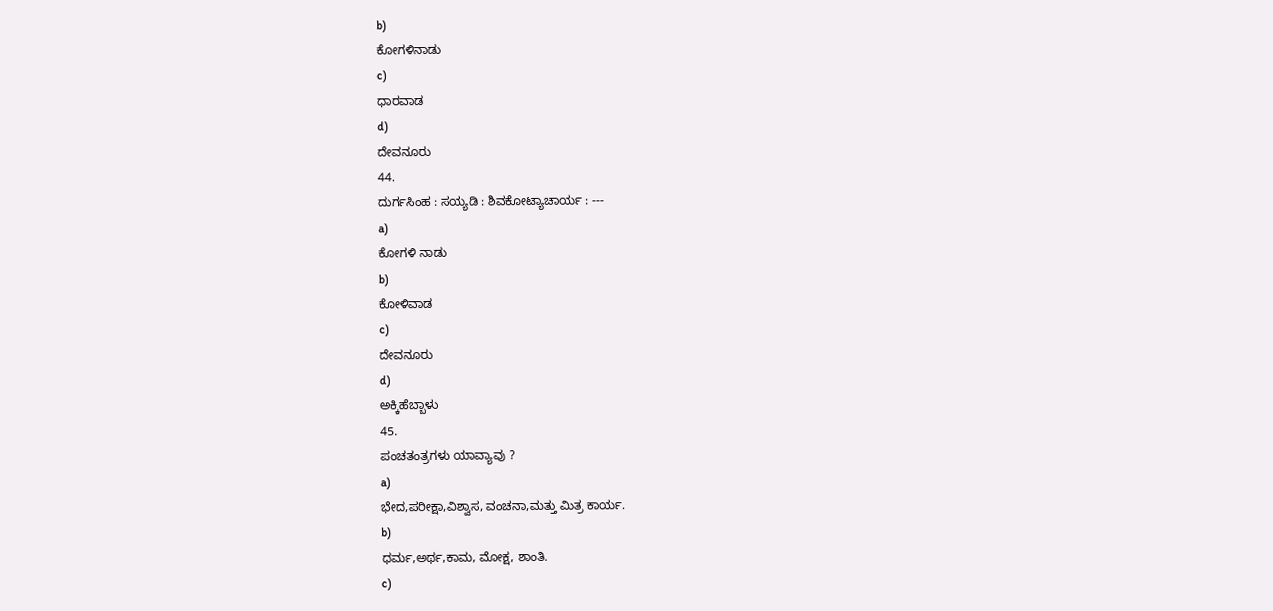b)
ಕೋಗಳಿನಾಡು
c)
ಧಾರವಾಡ
d)
ದೇವನೂರು
44.
ದುರ್ಗಸಿಂಹ : ಸಯ್ಯಡಿ : ಶಿವಕೋಟ್ಯಾಚಾರ್ಯ : ---
a)
ಕೋಗಳಿ ನಾಡು
b)
ಕೋಳಿವಾಡ
c)
ದೇವನೂರು
d)
ಅಕ್ಕಿಹೆಬ್ಬಾಳು
45.
ಪಂಚತಂತ್ರಗಳು ಯಾವ್ಯಾವು ?
a)
ಭೇದ,ಪರೀಕ್ಷಾ,ವಿಶ್ವಾಸ, ವಂಚನಾ,ಮತ್ತು ಮಿತ್ರ ಕಾರ್ಯ.
b)
ಧರ್ಮ,ಅರ್ಥ,ಕಾಮ, ಮೋಕ್ಷ, ಶಾಂತಿ.
c)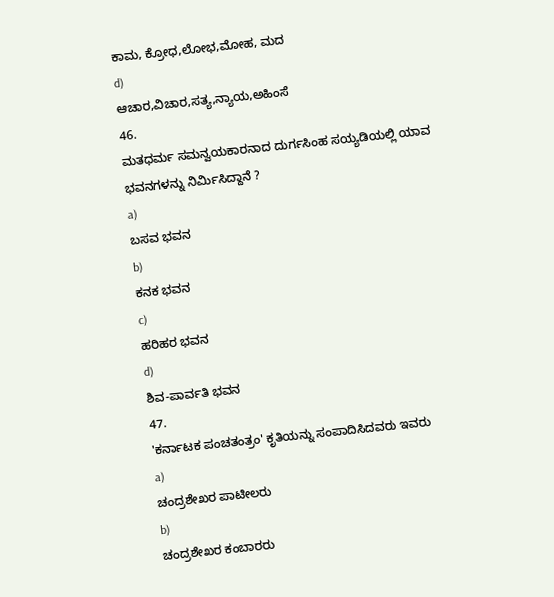ಕಾಮ, ಕ್ರೋಧ,ಲೋಭ,ಮೋಹ, ಮದ
d)
ಆಚಾರ,ವಿಚಾರ,ಸತ್ಯ,ನ್ಯಾಯ,ಅಹಿಂಸೆ
46.
ಮತಧರ್ಮ ಸಮನ್ವಯಕಾರನಾದ ದುರ್ಗಸಿಂಹ ಸಯ್ಯಡಿಯಲ್ಲಿ ಯಾವ ಭವನಗಳನ್ನು ನಿರ್ಮಿಸಿದ್ದಾನೆ ?
a)
ಬಸವ ಭವನ
b)
ಕನಕ ಭವನ
c)
ಹರಿಹರ ಭವನ
d)
ಶಿವ-ಪಾರ್ವತಿ ಭವನ
47.
'ಕರ್ನಾಟಕ ಪಂಚತಂತ್ರಂ' ಕೃತಿಯನ್ನು ಸಂಪಾದಿಸಿದವರು ಇವರು
a)
ಚಂದ್ರಶೇಖರ ಪಾಟೀಲರು
b)
ಚಂದ್ರಶೇಖರ ಕಂಬಾರರು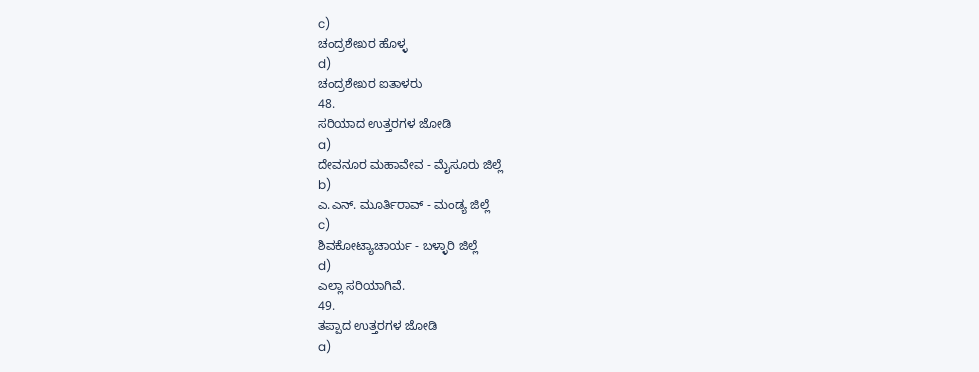c)
ಚಂದ್ರಶೇಖರ ಹೊಳ್ಳ
d)
ಚಂದ್ರಶೇಖರ ಐತಾಳರು
48.
ಸರಿಯಾದ ಉತ್ತರಗಳ ಜೋಡಿ
a)
ದೇವನೂರ ಮಹಾವೇವ - ಮೈಸೂರು ಜಿಲ್ಲೆ
b)
ಎ.ಎನ್. ಮೂರ್ತಿರಾವ್ - ಮಂಡ್ಯ ಜಿಲ್ಲೆ
c)
ಶಿವಕೋಟ್ಯಾಚಾರ್ಯ - ಬಳ್ಳಾರಿ ಜಿಲ್ಲೆ
d)
ಎಲ್ಲಾ ಸರಿಯಾಗಿವೆ.
49.
ತಪ್ಪಾದ ಉತ್ತರಗಳ ಜೋಡಿ
a)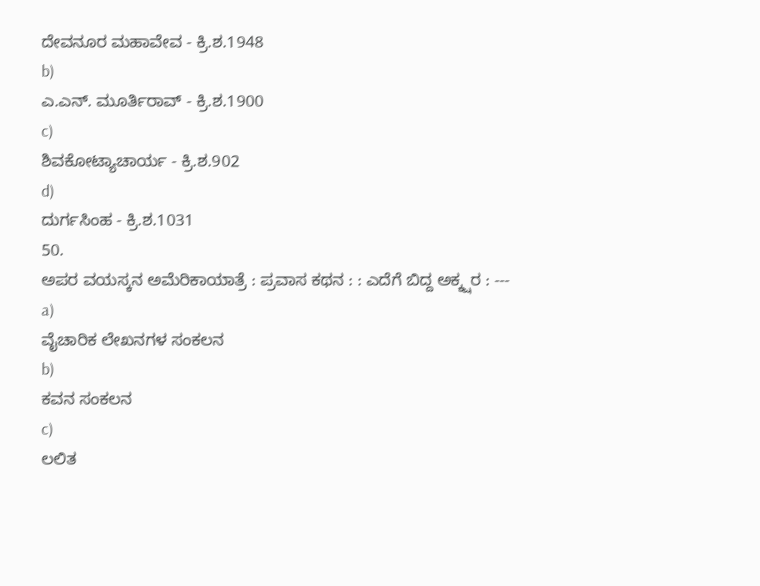ದೇವನೂರ ಮಹಾವೇವ - ಕ್ರಿ.ಶ.1948
b)
ಎ.ಎನ್. ಮೂರ್ತಿರಾವ್ - ಕ್ರಿ.ಶ.1900
c)
ಶಿವಕೋಟ್ಯಾಚಾರ್ಯ - ಕ್ರಿ.ಶ.902
d)
ದುರ್ಗಸಿಂಹ - ಕ್ರಿ.ಶ.1031
50.
ಅಪರ ವಯಸ್ಕನ ಅಮೆರಿಕಾಯಾತ್ರೆ : ಪ್ರವಾಸ ಕಥನ : : ಎದೆಗೆ ಬಿದ್ದ ಅಕ್ಕ್ಷರ : ---
a)
ವೈಚಾರಿಕ ಲೇಖನಗಳ ಸಂಕಲನ
b)
ಕವನ ಸಂಕಲನ
c)
ಲಲಿತ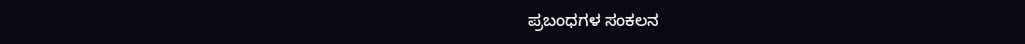ಪ್ರಬಂಧಗಳ ಸಂಕಲನ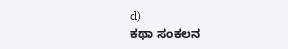d)
ಕಥಾ ಸಂಕಲನ